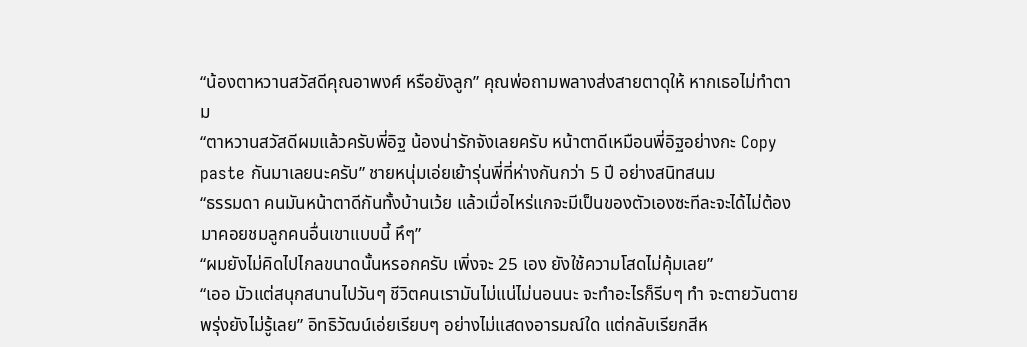“น้องตาหวานสวัสดีคุณอาพงศ์ หรือยังลูก” คุณพ่อถามพลางส่งสายตาดุให้ หากเธอไม่ทำตาม
“ตาหวานสวัสดีผมแล้วครับพี่อิฐ น้องน่ารักจังเลยครับ หน้าตาดีเหมือนพี่อิฐอย่างกะ Copy paste กันมาเลยนะครับ” ชายหนุ่มเอ่ยเย้ารุ่นพี่ที่ห่างกันกว่า 5 ปี อย่างสนิทสนม
“ธรรมดา คนมันหน้าตาดีกันทั้งบ้านเว้ย แล้วเมื่อไหร่แกจะมีเป็นของตัวเองซะทีละจะได้ไม่ต้องมาคอยชมลูกคนอื่นเขาแบบนี้ หึๆ”
“ผมยังไม่คิดไปไกลขนาดนั้นหรอกครับ เพิ่งจะ 25 เอง ยังใช้ความโสดไม่คุ้มเลย”
“เออ มัวแต่สนุกสนานไปวันๆ ชีวิตคนเรามันไม่แน่ไม่นอนนะ จะทำอะไรก็รีบๆ ทำ จะตายวันตายพรุ่งยังไม่รู้เลย” อิทธิวัฒน์เอ่ยเรียบๆ อย่างไม่แสดงอารมณ์ใด แต่กลับเรียกสีห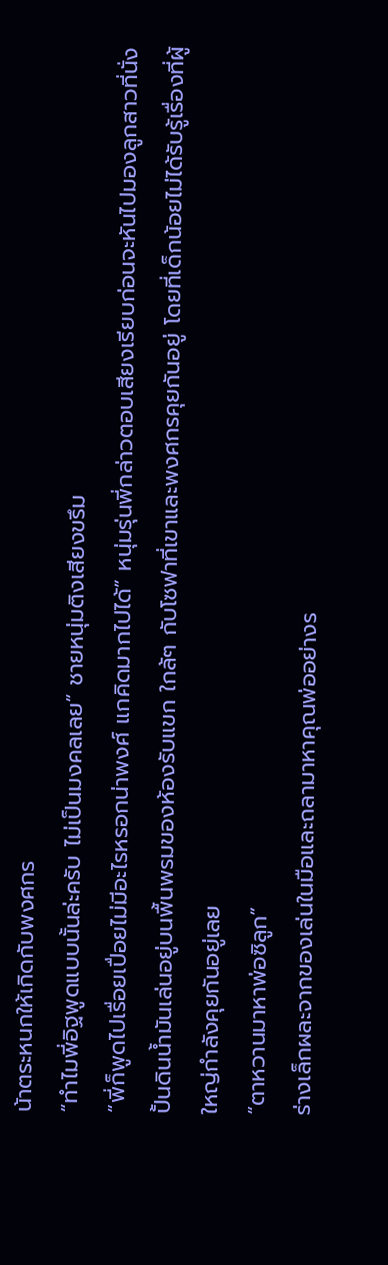น้าตระหนกให้เกิดกับพงศกร
“ทำไมพี่อิฐพูดแบบนั้นล่ะครับ ไม่เป็นมงคลเลย” ชายหนุ่มติงเสียงขรึม
“พี่ก็พูดไปเรื่อยเปื่อยไม่มีอะไรหรอกน่าพงศ์ แกคิดมากไปได้” หนุ่มรุ่นพี่กล่าวตอบเสียงเรียบก่อนจะหันไปมองลูกสาวที่นั่งปั้นดินน้ำมันเล่นอยู่บนพื้นพรมของห้องรับแขก ใกล้ๆ กับโซฟาที่เขาและพงศกรคุยกันอยู่ โดยที่เด็กน้อยไม่ได้รับรู้เรื่องที่ผู้ใหญ่กำลังคุยกันอยู่เลย
“ตาหวานมาหาพ่อซิลูก”
ร่างเล็กผละจากของเล่นในมือและถลามาหาคุณพ่ออย่างร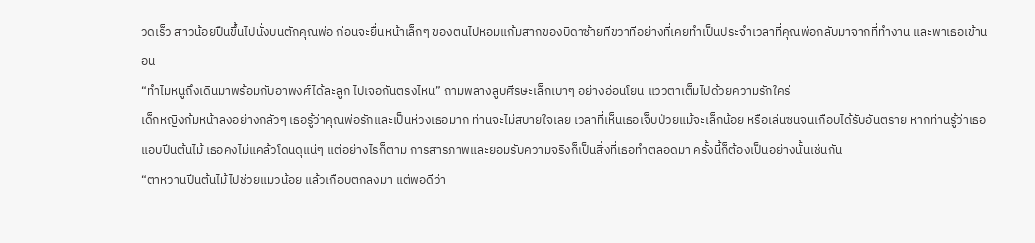วดเร็ว สาวน้อยปืนขึ้นไปนั่งบนตักคุณพ่อ ก่อนจะยื่นหน้าเล็กๆ ของตนไปหอมแก้มสากของบิดาซ้ายทีขวาทีอย่างที่เคยทำเป็นประจำเวลาที่คุณพ่อกลับมาจากที่ทำงาน และพาเธอเข้านอน
“ทำไมหนูถึงเดินมาพร้อมกับอาพงศ์ได้ละลูก ไปเจอกันตรงไหน” ถามพลางลูบศีรษะเล็กเบาๆ อย่างอ่อนโยน แววตาเต็มไปด้วยความรักใคร่
เด็กหญิงก้มหน้าลงอย่างกลัวๆ เธอรู้ว่าคุณพ่อรักและเป็นห่วงเธอมาก ท่านจะไม่สบายใจเลย เวลาที่เห็นเธอเจ็บป่วยแม้จะเล็กน้อย หรือเล่นซนจนเกือบได้รับอันตราย หากท่านรู้ว่าเธอแอบปีนต้นไม้ เธอคงไม่แคล้วโดนดุแน่ๆ แต่อย่างไรก็ตาม การสารภาพและยอมรับความจริงก็เป็นสิ่งที่เธอทำตลอดมา ครั้งนี้ก็ต้องเป็นอย่างนั้นเช่นกัน
“ตาหวานปีนต้นไม้ไปช่วยแมวน้อย แล้วเกือบตกลงมา แต่พอดีว่า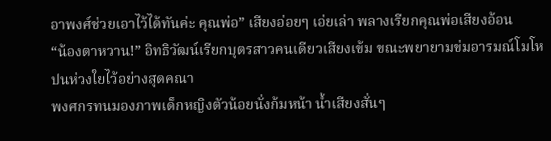อาพงศ์ช่วยเอาไว้ได้ทันค่ะ คุณพ่อ” เสียงอ่อยๆ เอ่ยเล่า พลางเรียกคุณพ่อเสียงอ้อน
“น้องตาหวาน!” อิทธิวัฒน์เรียกบุตรสาวคนเดียวเสียงเข้ม ขณะพยายามข่มอารมณ์โมโหปนห่วงใยไว้อย่างสุดคณา
พงศกรทนมองภาพเด็กหญิงตัวน้อยนั่งก้มหน้า น้ำเสียงสั่นๆ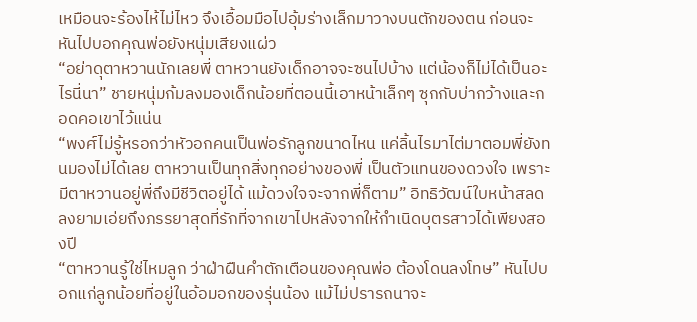เหมือนจะร้องไห้ไม่ไหว จึงเอื้อมมือไปอุ้มร่างเล็กมาวางบนตักของตน ก่อนจะหันไปบอกคุณพ่อยังหนุ่มเสียงแผ่ว
“อย่าดุตาหวานนักเลยพี่ ตาหวานยังเด็กอาจจะซนไปบ้าง แต่น้องก็ไม่ได้เป็นอะไรนี่นา” ชายหนุ่มก้มลงมองเด็กน้อยที่ตอนนี้เอาหน้าเล็กๆ ซุกกับบ่ากว้างและกอดคอเขาไว้แน่น
“พงศ์ไม่รู้หรอกว่าหัวอกคนเป็นพ่อรักลูกขนาดไหน แค่ลิ้นไรมาไต่มาตอมพี่ยังทนมองไม่ได้เลย ตาหวานเป็นทุกสิ่งทุกอย่างของพี่ เป็นตัวแทนของดวงใจ เพราะมีตาหวานอยู่พี่ถึงมีชีวิตอยู่ได้ แม้ดวงใจจะจากพี่ก็ตาม” อิทธิวัฒน์ใบหน้าสลดลงยามเอ่ยถึงภรรยาสุดที่รักที่จากเขาไปหลังจากให้กำเนิดบุตรสาวได้เพียงสองปี
“ตาหวานรู้ใช่ไหมลูก ว่าฝ่าฝืนคำตักเตือนของคุณพ่อ ต้องโดนลงโทษ” หันไปบอกแก่ลูกน้อยที่อยู่ในอ้อมอกของรุ่นน้อง แม้ไม่ปรารถนาจะ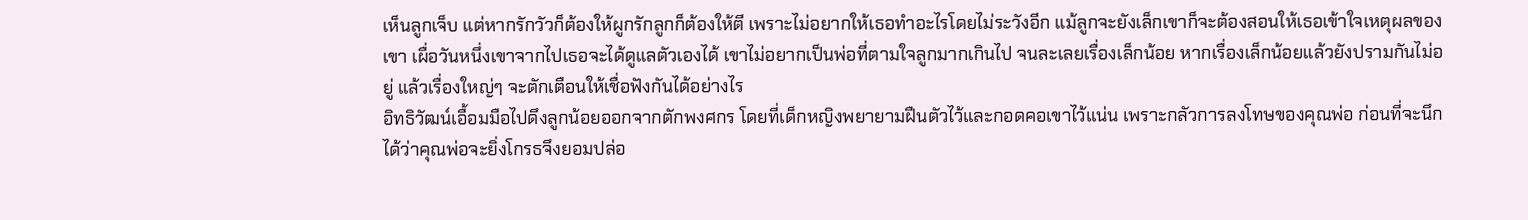เห็นลูกเจ็บ แต่หากรักวัวก็ต้องให้ผูกรักลูกก็ต้องให้ตี เพราะไม่อยากให้เธอทำอะไรโดยไม่ระวังอีก แม้ลูกจะยังเล็กเขาก็จะต้องสอนให้เธอเข้าใจเหตุผลของเขา เผื่อวันหนึ่งเขาจากไปเธอจะได้ดูแลตัวเองได้ เขาไม่อยากเป็นพ่อที่ตามใจลูกมากเกินไป จนละเลยเรื่องเล็กน้อย หากเรื่องเล็กน้อยแล้วยังปรามกันไม่อยู่ แล้วเรื่องใหญ่ๆ จะตักเตือนให้เชื่อฟังกันได้อย่างไร
อิทธิวัฒน์เอื้อมมือไปดึงลูกน้อยออกจากตักพงศกร โดยที่เด็กหญิงพยายามฝืนตัวไว้และกอดคอเขาไว้แน่น เพราะกลัวการลงโทษของคุณพ่อ ก่อนที่จะนึกได้ว่าคุณพ่อจะยิ่งโกรธจึงยอมปล่อ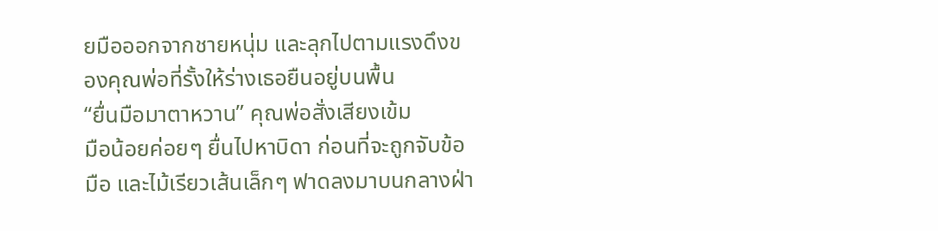ยมือออกจากชายหนุ่ม และลุกไปตามแรงดึงของคุณพ่อที่รั้งให้ร่างเธอยืนอยู่บนพื้น
“ยื่นมือมาตาหวาน” คุณพ่อสั่งเสียงเข้ม
มือน้อยค่อยๆ ยื่นไปหาบิดา ก่อนที่จะถูกจับข้อมือ และไม้เรียวเส้นเล็กๆ ฟาดลงมาบนกลางฝ่า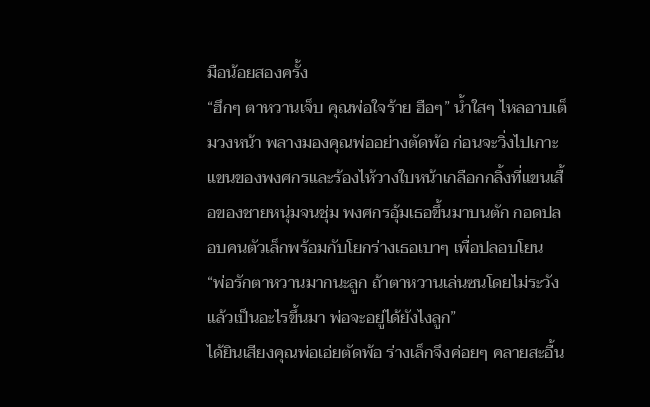มือน้อยสองครั้ง
“ฮึกๆ ตาหวานเจ็บ คุณพ่อใจร้าย ฮือๆ” น้ำใสๆ ไหลอาบเต็มวงหน้า พลางมองคุณพ่ออย่างตัดพ้อ ก่อนจะวิ่งไปเกาะแขนของพงศกรและร้องไห้วางใบหน้าเกลือกกลิ้งที่แขนเสื้อของชายหนุ่มจนชุ่ม พงศกรอุ้มเธอขึ้นมาบนตัก กอดปลอบคนตัวเล็กพร้อมกับโยกร่างเธอเบาๆ เพื่อปลอบโยน
“พ่อรักตาหวานมากนะลูก ถ้าตาหวานเล่นซนโดยไม่ระวังแล้วเป็นอะไรขึ้นมา พ่อจะอยู่ได้ยังไงลูก”
ได้ยินเสียงคุณพ่อเอ่ยตัดพ้อ ร่างเล็กจึงค่อยๆ คลายสะอื้น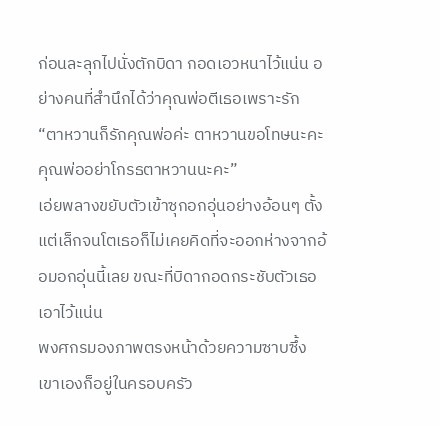ก่อนละลุกไปนั่งตักบิดา กอดเอวหนาไว้แน่น อย่างคนที่สำนึกได้ว่าคุณพ่อตีเธอเพราะรัก
“ตาหวานก็รักคุณพ่อค่ะ ตาหวานขอโทษนะคะ คุณพ่ออย่าโกรธตาหวานนะคะ”
เอ่ยพลางขยับตัวเข้าซุกอกอุ่นอย่างอ้อนๆ ตั้งแต่เล็กจนโตเธอก็ไม่เคยคิดที่จะออกห่างจากอ้อมอกอุ่นนี้เลย ขณะที่บิดากอดกระชับตัวเธอเอาไว้แน่น
พงศกรมองภาพตรงหน้าด้วยความซาบซึ้ง เขาเองก็อยู่ในครอบครัว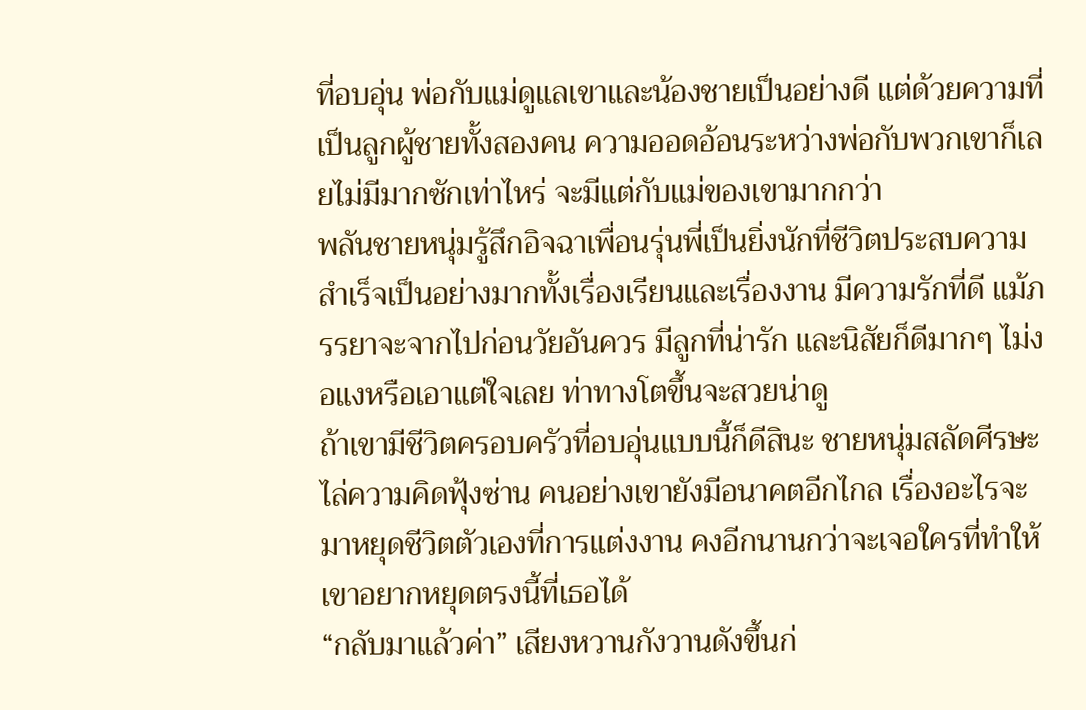ที่อบอุ่น พ่อกับแม่ดูแลเขาและน้องชายเป็นอย่างดี แต่ด้วยความที่เป็นลูกผู้ชายทั้งสองคน ความออดอ้อนระหว่างพ่อกับพวกเขาก็เลยไม่มีมากซักเท่าไหร่ จะมีแต่กับแม่ของเขามากกว่า
พลันชายหนุ่มรู้สึกอิจฉาเพื่อนรุ่นพี่เป็นยิ่งนักที่ชีวิตประสบความสำเร็จเป็นอย่างมากทั้งเรื่องเรียนและเรื่องงาน มีความรักที่ดี แม้ภรรยาจะจากไปก่อนวัยอันควร มีลูกที่น่ารัก และนิสัยก็ดีมากๆ ไม่งอแงหรือเอาแต่ใจเลย ท่าทางโตขึ้นจะสวยน่าดู
ถ้าเขามีชีวิตครอบครัวที่อบอุ่นแบบนี้ก็ดีสินะ ชายหนุ่มสลัดศีรษะไล่ความคิดฟุ้งซ่าน คนอย่างเขายังมีอนาคตอีกไกล เรื่องอะไรจะมาหยุดชีวิตตัวเองที่การแต่งงาน คงอีกนานกว่าจะเจอใครที่ทำให้เขาอยากหยุดตรงนี้ที่เธอได้
“กลับมาแล้วค่า” เสียงหวานกังวานดังขึ้นก่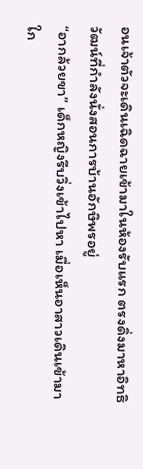อนเจ้าตัวจะเดินเฉิดฉายเข้ามาในห้องรับแรก ตรงดิ่งมาหาอิทธิวัฒน์ที่กำลังนั่งสอนการบ้านอักษิพรอยู่
“อากล้วยขา” เด็กหญิงรีบวิ่งเข้าไปหา เมื่อเห็นอาสาวเดินเข้ามาใก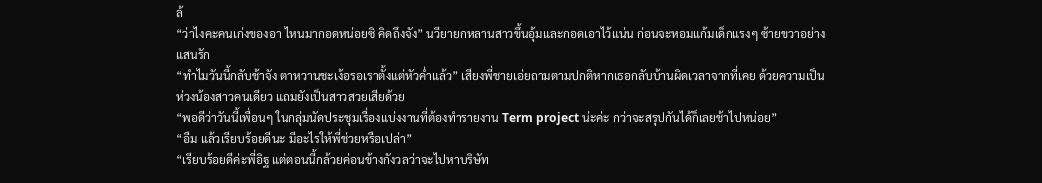ล้
“ว่าไงคะคนเก่งของอา ไหนมากอดหน่อยซิ คิดถึงจัง” นวียายกหลานสาวขึ้นอุ้มและกอดเอาไว้แน่น ก่อนจะหอมแก้มเด็กแรงๆ ซ้ายขวาอย่างแสนรัก
“ทำไมวันนี้กลับช้าจัง ตาหวานชะเง้อรอเราตั้งแต่หัวค่ำแล้ว” เสียงพี่ชายเอ่ยถามตามปกติหากเธอกลับบ้านผิดเวลาจากที่เคย ด้วยความเป็นห่วงน้องสาวคนเดียว แถมยังเป็นสาวสวยเสียด้วย
“พอดีว่าวันนี้เพื่อนๆ ในกลุ่มนัดประชุมเรื่องแบ่งงานที่ต้องทำรายงาน Term project น่ะค่ะ กว่าจะสรุปกันได้ก็เลยช้าไปหน่อย”
“อืม แล้วเรียบร้อยดีนะ มีอะไรให้พี่ช่วยหรือเปล่า”
“เรียบร้อยดีค่ะพี่อิฐ แต่ตอนนี้กล้วยค่อนข้างกังวลว่าจะไปหาบริษัท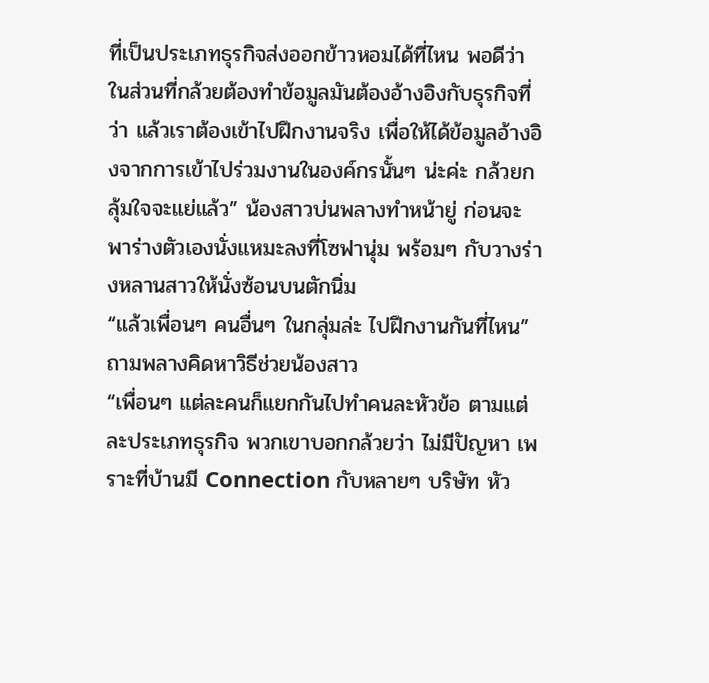ที่เป็นประเภทธุรกิจส่งออกข้าวหอมได้ที่ไหน พอดีว่าในส่วนที่กล้วยต้องทำข้อมูลมันต้องอ้างอิงกับธุรกิจที่ว่า แล้วเราต้องเข้าไปฝึกงานจริง เพื่อให้ได้ข้อมูลอ้างอิงจากการเข้าไปร่วมงานในองค์กรนั้นๆ น่ะค่ะ กล้วยกลุ้มใจจะแย่แล้ว” น้องสาวบ่นพลางทำหน้ายู่ ก่อนจะพาร่างตัวเองนั่งแหมะลงที่โซฟานุ่ม พร้อมๆ กับวางร่างหลานสาวให้นั่งซ้อนบนตักนิ่ม
“แล้วเพื่อนๆ คนอื่นๆ ในกลุ่มล่ะ ไปฝึกงานกันที่ไหน” ถามพลางคิดหาวิธีช่วยน้องสาว
“เพื่อนๆ แต่ละคนก็แยกกันไปทำคนละหัวข้อ ตามแต่ละประเภทธุรกิจ พวกเขาบอกกล้วยว่า ไม่มีปัญหา เพราะที่บ้านมี Connection กับหลายๆ บริษัท หัว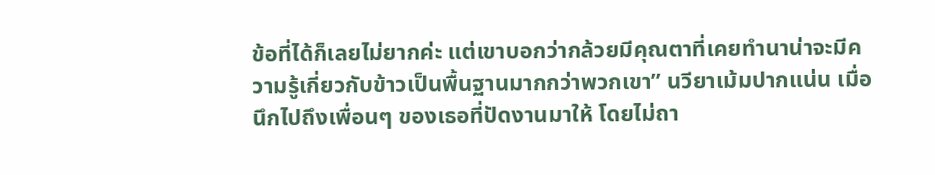ข้อที่ได้ก็เลยไม่ยากค่ะ แต่เขาบอกว่ากล้วยมีคุณตาที่เคยทำนาน่าจะมีความรู้เกี่ยวกับข้าวเป็นพื้นฐานมากกว่าพวกเขา” นวียาเม้มปากแน่น เมื่อนึกไปถึงเพื่อนๆ ของเธอที่ปัดงานมาให้ โดยไม่ถา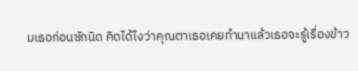มเธอก่อนซักนิด คิดได้ไงว่าคุณตาเธอเคยทำนาแล้วเธอจะรู้เรื่องข้าว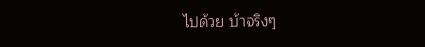ไปด้วย บ้าจริงๆ